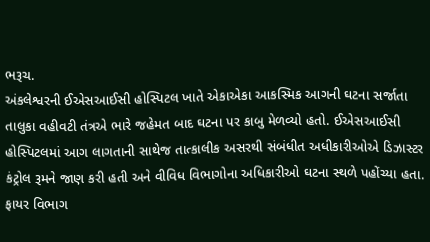ભરૂચ.
અંકલેશ્વરની ઈએસઆઈસી હોસ્પિટલ ખાતે એકાએકા આકસ્મિક આગની ઘટના સર્જાતા તાલુકા વહીવટી તંત્રએ ભારે જહેમત બાદ ઘટના પર કાબુ મેળવ્યો હતો. ઈએસઆઈસી હોસ્પિટલમાં આગ લાગતાની સાથેજ તાત્કાલીક અસરથી સંબંધીત અધીકારીઓએ ડિઝાસ્ટર કંટ્રોલ રૂમને જાણ કરી હતી અને વીવિધ વિભાગોના અધિકારીઓ ઘટના સ્થળે પહોંચ્યા હતા. ફાયર વિભાગ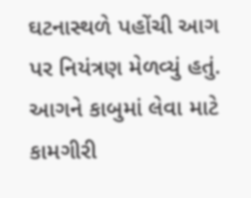ઘટનાસ્થળે પહોંચી આગ પર નિયંત્રણ મેળવ્યું હતું.
આગને કાબુમાં લેવા માટે કામગીરી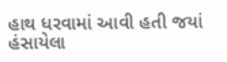હાથ ધરવામાં આવી હતી જયાં હંસાયેલા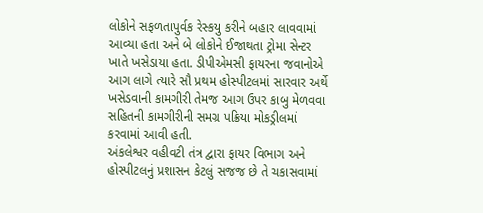લોકોને સફળતાપુર્વક રેસ્કયુ કરીને બહાર લાવવામાં આવ્યા હતા અને બે લોકોને ઈજાથતા ટ્રોમા સેન્ટર ખાતે ખસેડાયા હતા. ડીપીએમસી ફાયરના જવાનોએ આગ લાગે ત્યારે સૌ પ્રથમ હોસ્પીટલમાં સારવાર અર્થે ખસેડવાની કામગીરી તેમજ આગ ઉપર કાબુ મેળવવા સહિતની કામગીરીની સમગ્ર પક્રિયા મોકડ્રીલમાં કરવામાં આવી હતી.
અંકલેશ્વર વહીવટી તંત્ર દ્વારા ફાયર વિભાગ અને હોસ્પીટલનું પ્રશાસન કેટલું સજજ છે તે ચકાસવામાં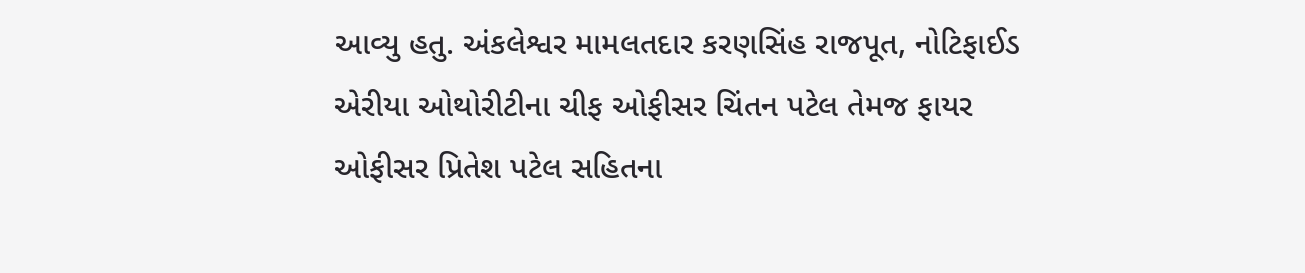આવ્યુ હતુ. અંકલેશ્વર મામલતદાર કરણસિંહ રાજપૂત, નોટિફાઈડ એરીયા ઓથોરીટીના ચીફ ઓફીસર ચિંતન પટેલ તેમજ ફાયર ઓફીસર પ્રિતેશ પટેલ સહિતના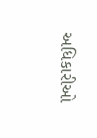અધિકારીઓ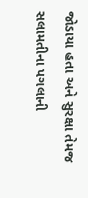જોડાયા હતા અને સુરક્ષા તેમજ સલામતીના પગલાની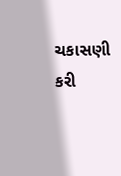ચકાસણી કરી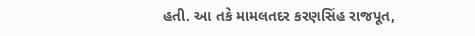હતી. આ તકે મામલતદર કરણસિંહ રાજપૂત,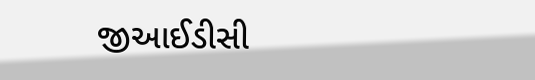જીઆઈડીસી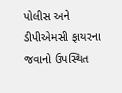પોલીસ અને ડીપીએમસી ફાયરના જવાનો ઉપસ્થિત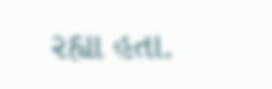રહ્યા હતા.